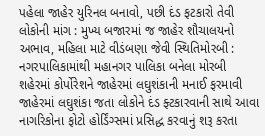પહેલા જાહેર યુરિનલ બનાવો, પછી દંડ ફટકારો તેવી લોકોની માંગ : મુખ્ય બજારમાં જ જાહેર શૌચાલયનો અભાવ, મહિલા માટે વીડંબણા જેવી સ્થિતિમોરબી : નગરપાલિકામાંથી મહાનગર પાલિકા બનેલા મોરબી શહેરમાં કોર્પોરેશને જાહેરમાં લઘુશંકાની મનાઈ ફરમાવી જાહેરમાં લઘુશંકા જતા લોકોને દંડ ફ્ટકારવાની સાથે આવા નાગરિકોના ફોટો હોર્ડિંગ્સમાં પ્રસિદ્ધ કરવાનું શરૂ કરતા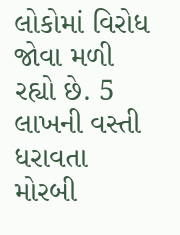લોકોમાં વિરોધ જોવા મળી રહ્યો છે. 5 લાખની વસ્તી ધરાવતા મોરબી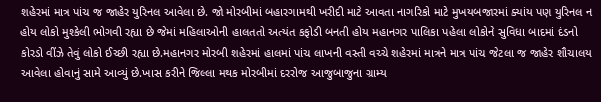શહેરમાં માત્ર પાંચ જ જાહેર યુરિનલ આવેલા છે. જો મોરબીમાં બહારગામથી ખરીદી માટે આવતા નાગરિકો માટે મુખયબજારમાં ક્યાંય પણ યુરિનલ ન હોય લોકો મુશ્કેલી ભોગવી રહ્યા છે જેમાં મહિલાઓની હાલતતો અત્યંત કફોડી બનતી હોય મહાનગર પાલિકા પહેલા લોકોને સુવિધા બાદમાં દંડનો કોરડો વીંઝે તેવું લોકો ઈચ્છી રહ્યા છે.મહાનગર મોરબી શહેરમાં હાલમાં પાંચ લાખની વસ્તી વચ્ચે શહેરમાં માત્રને માત્ર પાંચ જેટલા જ જાહેર શૌચાલય આવેલા હોવાનું સામે આવ્યું છે.ખાસ કરીને જિલ્લા મથક મોરબીમાં દરરોજ આજુબાજુના ગ્રામ્ય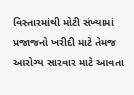વિસ્તારમાંથી મોટી સંખ્યામાં પ્રજાજનો ખરીદી માટે તેમજ આરોગ્ય સારવાર માટે આવતા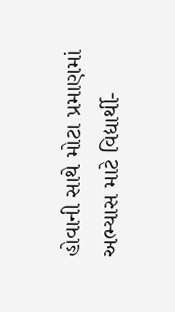હોવાની સાથે મોટા પ્રમાણમાં અભ્યાસ માટે વિદ્યાર્થી-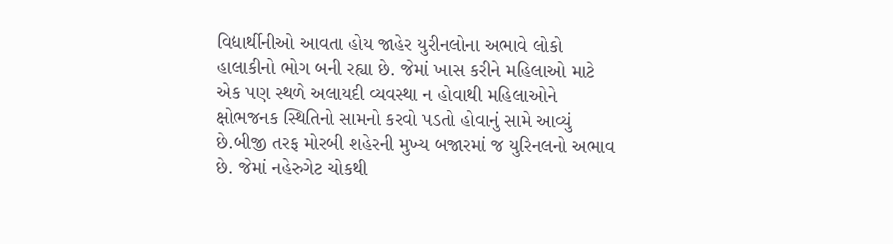વિદ્યાર્થીનીઓ આવતા હોય જાહેર યુરીનલોના અભાવે લોકો હાલાકીનો ભોગ બની રહ્યા છે. જેમાં ખાસ કરીને મહિલાઓ માટે એક પણ સ્થળે અલાયદી વ્યવસ્થા ન હોવાથી મહિલાઓને ક્ષોભજનક સ્થિતિનો સામનો કરવો પડતો હોવાનું સામે આવ્યું છે.બીજી તરફ મોરબી શહેરની મુખ્ય બજારમાં જ યુરિનલનો અભાવ છે. જેમાં નહેરુગેટ ચોકથી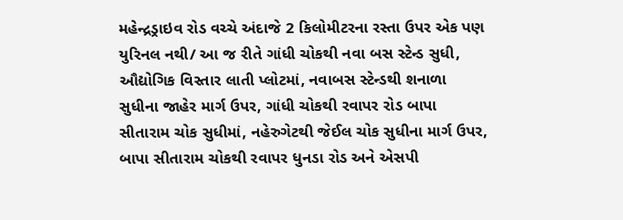મહેન્દ્રડ્રાઇવ રોડ વચ્ચે અંદાજે 2 કિલોમીટરના રસ્તા ઉપર એક પણ યુરિનલ નથી/ આ જ રીતે ગાંધી ચોકથી નવા બસ સ્ટેન્ડ સુધી, ઔદ્યોગિક વિસ્તાર લાતી પ્લોટમાં, નવાબસ સ્ટેન્ડથી શનાળા સુધીના જાહેર માર્ગ ઉપર, ગાંધી ચોકથી રવાપર રોડ બાપા સીતારામ ચોક સુધીમાં, નહેરુગેટથી જેઈલ ચોક સુધીના માર્ગ ઉપર, બાપા સીતારામ ચોકથી રવાપર ધુનડા રોડ અને એસપી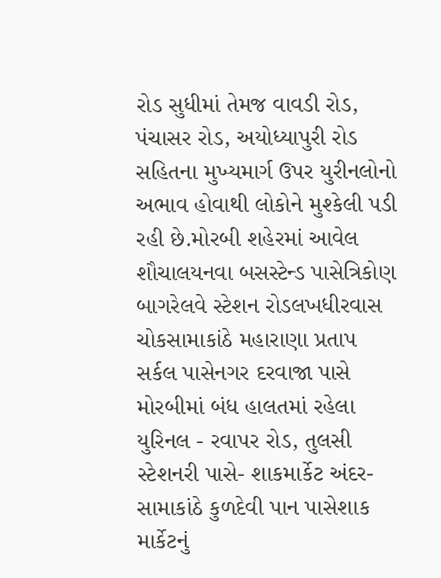રોડ સુધીમાં તેમજ વાવડી રોડ, પંચાસર રોડ, અયોધ્યાપુરી રોડ સહિતના મુખ્યમાર્ગ ઉપર યુરીનલોનો અભાવ હોવાથી લોકોને મુશ્કેલી પડી રહી છે.મોરબી શહેરમાં આવેલ શૌચાલયનવા બસસ્ટેન્ડ પાસેત્રિકોણ બાગરેલવે સ્ટેશન રોડલખધીરવાસ ચોકસામાકાંઠે મહારાણા પ્રતાપ સર્કલ પાસેનગર દરવાજા પાસે મોરબીમાં બંધ હાલતમાં રહેલા યુરિનલ - રવાપર રોડ, તુલસી સ્ટેશનરી પાસે- શાકમાર્કેટ અંદર- સામાકાંઠે કુળદેવી પાન પાસેશાક માર્કેટનું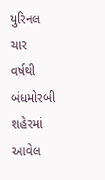યુરિનલ ચાર વર્ષથી બંધમોરબી શહેરમાં આવેલ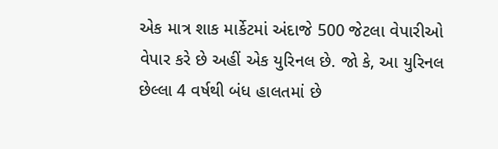એક માત્ર શાક માર્કેટમાં અંદાજે 500 જેટલા વેપારીઓ વેપાર કરે છે અહીં એક યુરિનલ છે. જો કે, આ યુરિનલ છેલ્લા 4 વર્ષથી બંધ હાલતમાં છે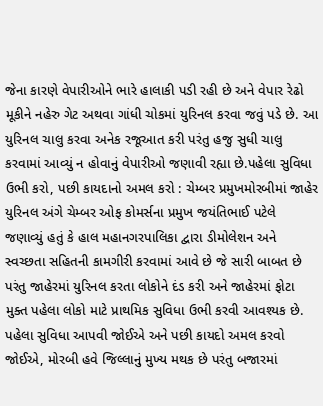જેના કારણે વેપારીઓને ભારે હાલાકી પડી રહી છે અને વેપાર રેઢો મૂકીને નહેરુ ગેટ અથવા ગાંધી ચોકમાં યુરિનલ કરવા જવું પડે છે. આ યુરિનલ ચાલુ કરવા અનેક રજૂઆત કરી પરંતુ હજુ સુધી ચાલુ કરવામાં આવ્યું ન હોવાનું વેપારીઓ જણાવી રહ્યા છે.પહેલા સુવિધા ઉભી કરો, પછી કાયદાનો અમલ કરો : ચેમ્બર પ્રમુખમોરબીમાં જાહેર યુરિનલ અંગે ચેમ્બર ઓફ કોમર્સના પ્રમુખ જયંતિભાઈ પટેલે જણાવ્યું હતું કે હાલ મહાનગરપાલિકા દ્વારા ડીમોલેશન અને સ્વચ્છતા સહિતની કામગીરી કરવામાં આવે છે જે સારી બાબત છે પરંતુ જાહેરમાં યુરિનલ કરતા લોકોને દંડ કરી અને જાહેરમાં ફોટા મુક્ત પહેલા લોકો માટે પ્રાથમિક સુવિધા ઉભી કરવી આવશ્યક છે. પહેલા સુવિધા આપવી જોઈએ અને પછી કાયદો અમલ કરવો જોઈએ, મોરબી હવે જિલ્લાનું મુખ્ય મથક છે પરંતુ બજારમાં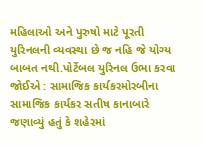મહિલાઓ અને પુરુષો માટે પૂરતી યુરિનલની વ્યવસ્થા છે જ નહિ જે યોગ્ય બાબત નથી.પોર્ટેબલ યુરિનલ ઉભા કરવા જોઈએ : સામાજિક કાર્યકરમોરબીના સામાજિક કાર્યકર સતીષ કાનાબારે જણાવ્યું હતું કે શહેરમાં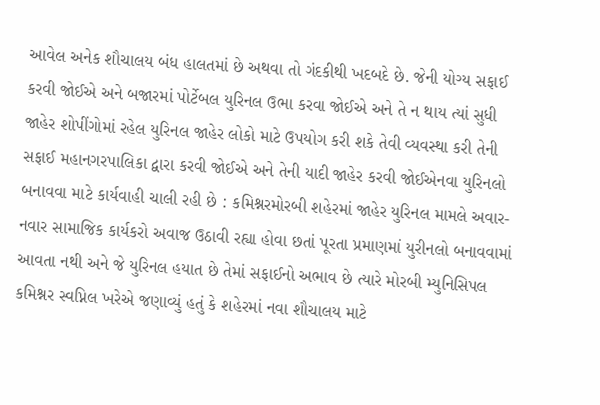આવેલ અનેક શૌચાલય બંધ હાલતમાં છે અથવા તો ગંદકીથી ખદબદે છે. જેની યોગ્ય સફાઈ કરવી જોઈએ અને બજારમાં પોર્ટેબલ યુરિનલ ઉભા કરવા જોઈએ અને તે ન થાય ત્યાં સુધી જાહેર શોપીંગોમાં રહેલ યુરિનલ જાહેર લોકો માટે ઉપયોગ કરી શકે તેવી વ્યવસ્થા કરી તેની સફાઈ મહાનગરપાલિકા દ્વારા કરવી જોઈએ અને તેની યાદી જાહેર કરવી જોઈએનવા યુરિનલો બનાવવા માટે કાર્યવાહી ચાલી રહી છે : કમિશ્નરમોરબી શહેરમાં જાહેર યુરિનલ મામલે અવાર-નવાર સામાજિક કાર્યકરો અવાજ ઉઠાવી રહ્યા હોવા છતાં પૂરતા પ્રમાણમાં યુરીનલો બનાવવામાં આવતા નથી અને જે યુરિનલ હયાત છે તેમાં સફાઈનો અભાવ છે ત્યારે મોરબી મ્યુનિસિપલ કમિશ્નર સ્વપ્નિલ ખરેએ જણાવ્યું હતું કે શહેરમાં નવા શૌચાલય માટે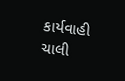કાર્યવાહી ચાલી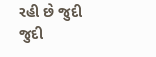રહી છે જુદી જુદી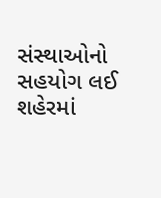સંસ્થાઓનો સહયોગ લઈ શહેરમાં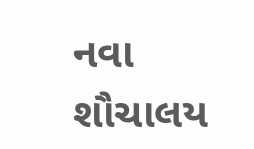નવા શૌચાલય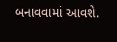બનાવવામાં આવશે.